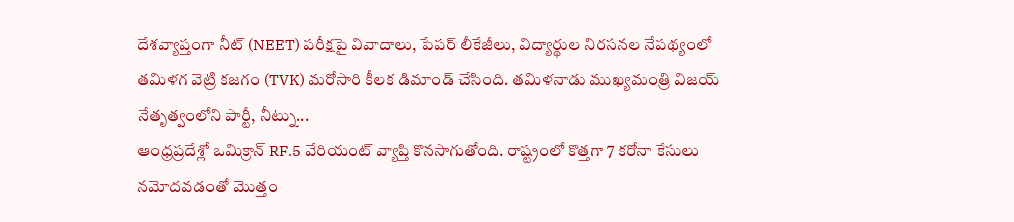దేశవ్యాప్తంగా నీట్ (NEET) పరీక్షపై వివాదాలు, పేపర్ లీకేజీలు, విద్యార్థుల నిరసనల నేపథ్యంలో తమిళగ వెట్రి కజగం (TVK) మరోసారి కీలక డిమాండ్ చేసింది. తమిళనాడు ముఖ్యమంత్రి విజయ్ నేతృత్వంలోని పార్టీ, నీట్ను...
ఆంధ్రప్రదేశ్లో ఒమిక్రాన్ RF.5 వేరియంట్ వ్యాప్తి కొనసాగుతోంది. రాష్ట్రంలో కొత్తగా 7 కరోనా కేసులు నమోదవడంతో మొత్తం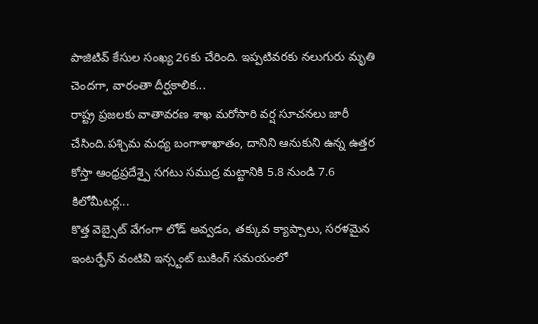పాజిటివ్ కేసుల సంఖ్య 26కు చేరింది. ఇప్పటివరకు నలుగురు మృతి చెందగా, వారంతా దీర్ఘకాలిక...
రాష్ట్ర ప్రజలకు వాతావరణ శాఖ మరోసారి వర్ష సూచనలు జారీ చేసింది.పశ్చిమ మధ్య బంగాళాఖాతం, దానిని ఆనుకుని ఉన్న ఉత్తర కోస్తా ఆంధ్రప్రదేశ్పై సగటు సముద్ర మట్టానికి 5.8 నుండి 7.6 కిలోమీటర్ల...
కొత్త వెబ్సైట్ వేగంగా లోడ్ అవ్వడం, తక్కువ క్యాప్చాలు, సరళమైన ఇంటర్ఫేస్ వంటివి ఇన్స్టంట్ బుకింగ్ సమయంలో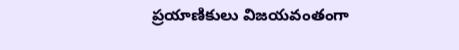ప్రయాణికులు విజయవంతంగా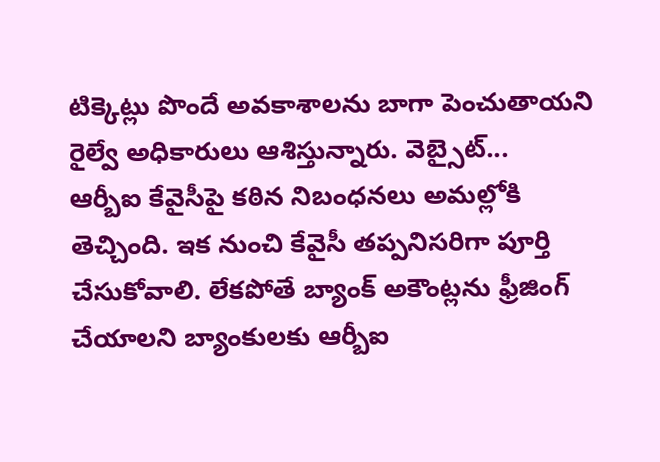టిక్కెట్లు పొందే అవకాశాలను బాగా పెంచుతాయని రైల్వే అధికారులు ఆశిస్తున్నారు. వెబ్సైట్...
ఆర్బీఐ కేవైసీపై కఠిన నిబంధనలు అమల్లోకి తెచ్చింది. ఇక నుంచి కేవైసీ తప్పనిసరిగా పూర్తి చేసుకోవాలి. లేకపోతే బ్యాంక్ అకౌంట్లను ఫ్రీజింగ్ చేయాలని బ్యాంకులకు ఆర్బీఐ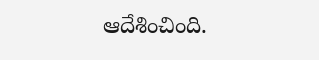ఆదేశించింది.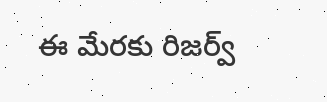ఈ మేరకు రిజర్వ్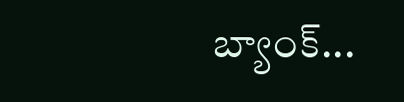బ్యాంక్...